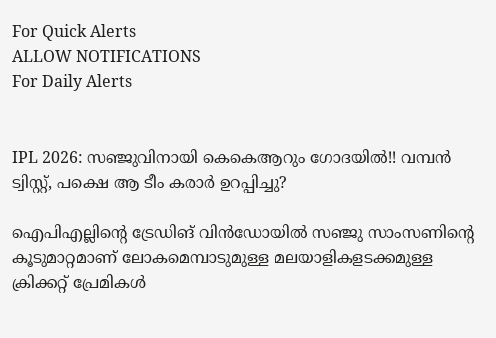For Quick Alerts
ALLOW NOTIFICATIONS
For Daily Alerts


IPL 2026: സഞ്ജുവിനായി കെകെആറും ഗോദയില്‍!! വമ്പന്‍ ട്വിസ്റ്റ്, പക്ഷെ ആ ടീം കരാര്‍ ഉറപ്പിച്ചു?

ഐപിഎല്ലിന്റെ ട്രേഡിങ് വിന്‍ഡോയില്‍ സഞ്ജു സാംസണിന്റെ കൂടുമാറ്റമാണ് ലോകമെമ്പാടുമുള്ള മലയാളികളടക്കമുള്ള ക്രിക്കറ്റ് പ്രേമികള്‍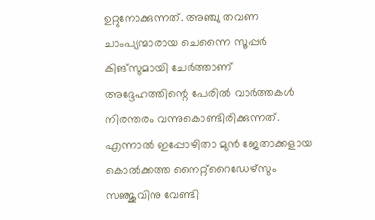ഉറ്റുനോക്കുന്നത്. അഞ്ചു തവണ ചാംപ്യന്മാരായ ചെന്നൈ സൂപ്പര്‍ കിങ്‌സുമായി ചേര്‍ത്താണ് അദ്ദേഹത്തിന്റെ പേരില്‍ വാര്‍ത്തകള്‍ നിരന്തരം വന്നുകൊണ്ടിരിക്കുന്നത്. എന്നാല്‍ ഇപ്പോഴിതാ മുന്‍ ജേതാക്കളായ കൊല്‍ക്കത്ത നൈറ്റ്‌റൈഡേഴ്‌സും സഞ്ജുവിനു വേണ്ടി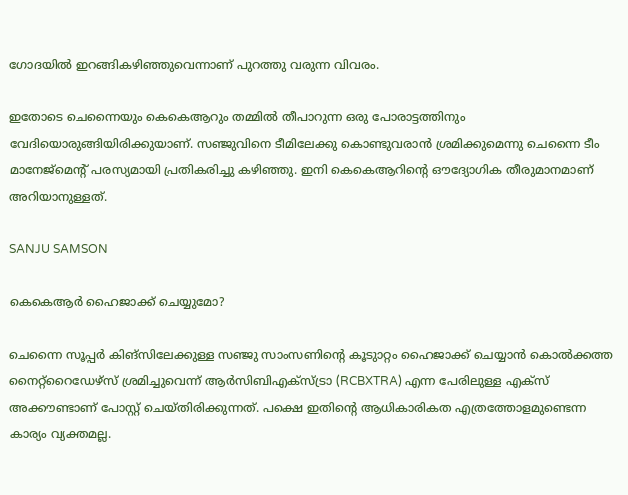ഗോദയില്‍ ഇറങ്ങികഴിഞ്ഞുവെന്നാണ് പുറത്തു വരുന്ന വിവരം.

ഇതോടെ ചെന്നൈയും കെകെആറും തമ്മില്‍ തീപാറുന്ന ഒരു പോരാട്ടത്തിനും വേദിയൊരുങ്ങിയിരിക്കുയാണ്. സഞ്ജുവിനെ ടീമിലേക്കു കൊണ്ടുവരാന്‍ ശ്രമിക്കുമെന്നു ചെന്നൈ ടീം മാനേജ്‌മെന്റ് പരസ്യമായി പ്രതികരിച്ചു കഴിഞ്ഞു. ഇനി കെകെആറിന്റെ ഔദ്യോഗിക തീരുമാനമാണ് അറിയാനുള്ളത്.

SANJU SAMSON

കെകെആര്‍ ഹൈജാക്ക് ചെയ്യുമോ?

ചെന്നൈ സൂപ്പര്‍ കിങ്‌സിലേക്കുള്ള സഞ്ജു സാംസണിന്റെ കൂടുാറ്റം ഹൈജാക്ക് ചെയ്യാന്‍ കൊല്‍ക്കത്ത നൈറ്റ്‌റൈഡേഴ്‌സ് ശ്രമിച്ചുവെന്ന് ആര്‍സിബിഎക്‌സ്ട്രാ (RCBXTRA) എന്ന പേരിലുള്ള എക്‌സ് അക്കൗണ്ടാണ് പോസ്റ്റ് ചെയ്തിരിക്കുന്നത്. പക്ഷെ ഇതിന്റെ ആധികാരികത എത്രത്തോളമുണ്ടെന്ന കാര്യം വ്യക്തമല്ല.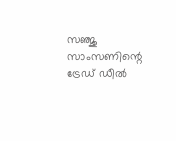സഞ്ജു സാംസണിന്റെ ട്രേഡ് ഡീല്‍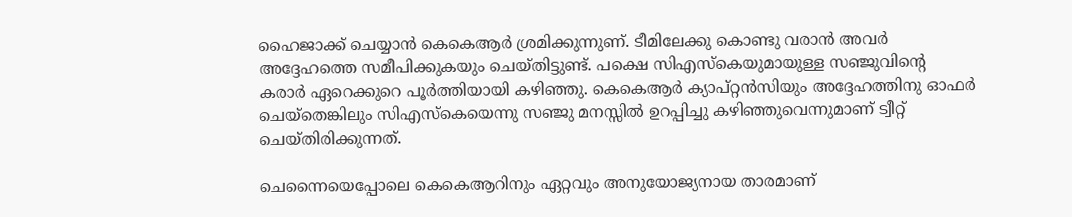ഹൈജാക്ക് ചെയ്യാന്‍ കെകെആര്‍ ശ്രമിക്കുന്നുണ്. ടീമിലേക്കു കൊണ്ടു വരാന്‍ അവര്‍ അദ്ദേഹത്തെ സമീപിക്കുകയും ചെയ്തിട്ടുണ്ട്. പക്ഷെ സിഎസ്‌കെയുമായുള്ള സഞ്ജുവിന്റെ കരാര്‍ ഏറെക്കുറെ പൂര്‍ത്തിയായി കഴിഞ്ഞു. കെകെആര്‍ ക്യാപ്റ്റന്‍സിയും അദ്ദേഹത്തിനു ഓഫര്‍ ചെയ്‌തെങ്കിലും സിഎസ്‌കെയെന്നു സഞ്ജു മനസ്സില്‍ ഉറപ്പിച്ചു കഴിഞ്ഞുവെന്നുമാണ് ട്വീറ്റ് ചെയ്തിരിക്കുന്നത്.

ചെന്നൈയെപ്പോലെ കെകെആറിനും ഏറ്റവും അനുയോജ്യനായ താരമാണ്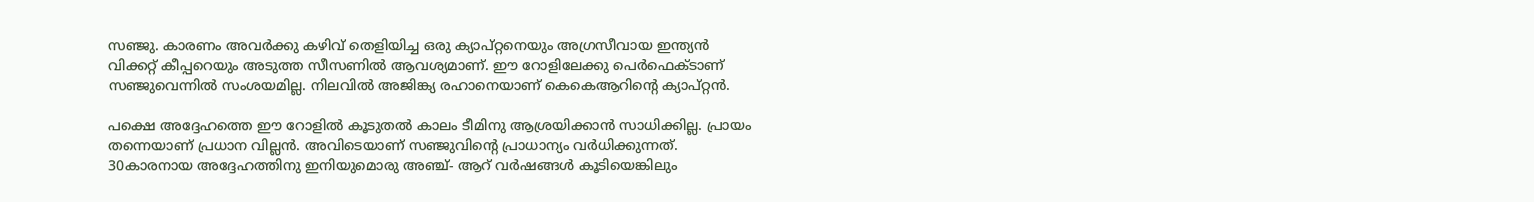സഞ്ജു. കാരണം അവര്‍ക്കു കഴിവ് തെളിയിച്ച ഒരു ക്യാപ്റ്റനെയും അഗ്രസീവായ ഇന്ത്യന്‍ വിക്കറ്റ് കീപ്പറെയും അടുത്ത സീസണില്‍ ആവശ്യമാണ്. ഈ റോളിലേക്കു പെര്‍ഫെക്ടാണ് സഞ്ജുവെന്നില്‍ സംശയമില്ല. നിലവില്‍ അജിങ്ക്യ രഹാനെയാണ് കെകെആറിന്റെ ക്യാപ്റ്റന്‍.

പക്ഷെ അദ്ദേഹത്തെ ഈ റോളില്‍ കൂടുതല്‍ കാലം ടീമിനു ആശ്രയിക്കാന്‍ സാധിക്കില്ല. പ്രായം തന്നെയാണ് പ്രധാന വില്ലന്‍. അവിടെയാണ് സഞ്ജുവിന്റെ പ്രാധാന്യം വര്‍ധിക്കുന്നത്. 30കാരനായ അദ്ദേഹത്തിനു ഇനിയുമൊരു അഞ്ച്- ആറ് വര്‍ഷങ്ങള്‍ കൂടിയെങ്കിലും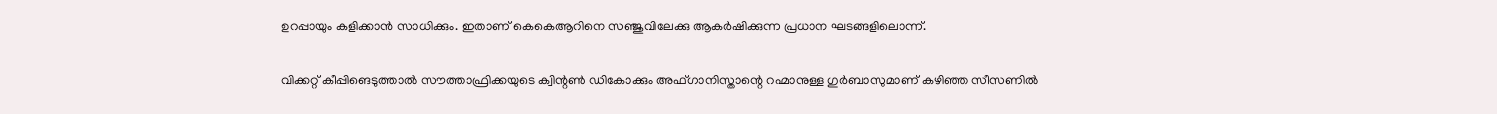ഉറപ്പായും കളിക്കാന്‍ സാധിക്കും. ഇതാണ് കെകെആറിനെ സഞ്ജുവിലേക്കു ആകര്‍ഷിക്കുന്ന പ്രധാന ഘടങ്ങളിലൊന്ന്.

വിക്കറ്റ് കീപ്പിങെടുത്താല്‍ സൗത്താഫ്രിക്കയുടെ ക്വിന്റണ്‍ ഡികോക്കും അഫ്ഗാനിസ്താന്റെ റഹ്മാനുള്ള ഗുര്‍ബാസുമാണ് കഴിഞ്ഞ സീസണില്‍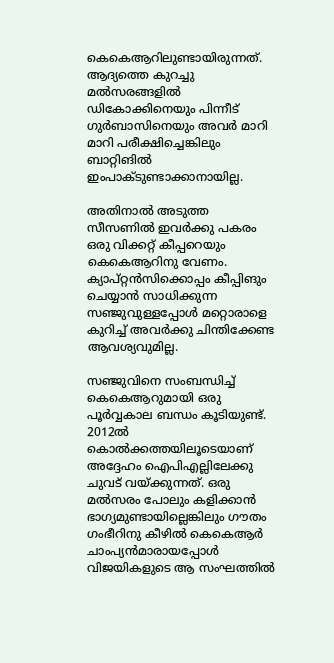കെകെആറിലുണ്ടായിരുന്നത്. ആദ്യത്തെ കുറച്ചു മല്‍സരങ്ങളില്‍ ഡികോക്കിനെയും പിന്നീട് ഗുര്‍ബാസിനെയും അവര്‍ മാറി മാറി പരീക്ഷിച്ചെങ്കിലും ബാറ്റിങില്‍ ഇംപാക്ടുണ്ടാക്കാനായില്ല.

അതിനാല്‍ അടുത്ത സീസണില്‍ ഇവര്‍ക്കു പകരം ഒരു വിക്കറ്റ് കീപ്പറെയും കെകെആറിനു വേണം. ക്യാപ്റ്റന്‍സിക്കൊപ്പം കീപ്പിങും ചെയ്യാന്‍ സാധിക്കുന്ന സഞ്ജുവുള്ളപ്പോള്‍ മറ്റൊരാളെ കുറിച്ച് അവര്‍ക്കു ചിന്തിക്കേണ്ട ആവശ്യവുമില്ല.

സഞ്ജുവിനെ സംബന്ധിച്ച് കെകെആറുമായി ഒരു പൂര്‍വ്വകാല ബന്ധം കൂടിയുണ്ട്. 2012ല്‍ കൊല്‍ക്കത്തയിലൂടെയാണ് അദ്ദേഹം ഐപിഎല്ലിലേക്കു ചുവട് വയ്ക്കുന്നത്. ഒരു മല്‍സരം പോലും കളിക്കാന്‍ ഭാഗ്യമുണ്ടായില്ലെങ്കിലും ഗൗതം ഗംഭീറിനു കീഴില്‍ കെകെആര്‍ ചാംപ്യന്‍മാരായപ്പോള്‍ വിജയികളുടെ ആ സംഘത്തില്‍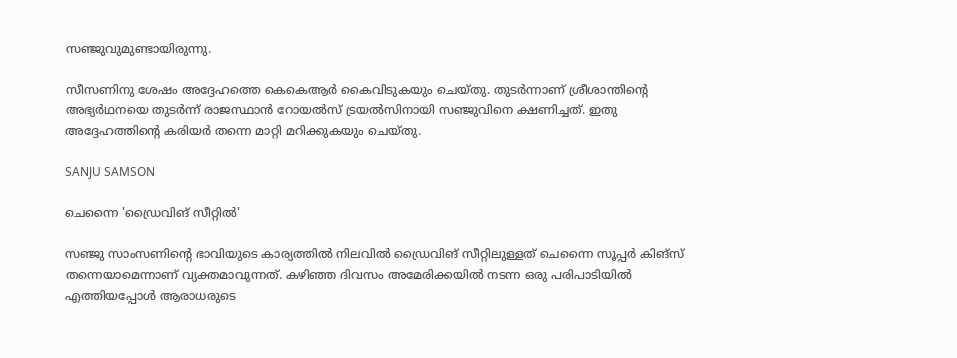സഞ്ജുവുമുണ്ടായിരുന്നു.

സീസണിനു ശേഷം അദ്ദേഹത്തെ കെകെആര്‍ കൈവിടുകയും ചെയ്തു. തുടര്‍ന്നാണ് ശ്രീശാന്തിന്റെ അഭ്യര്‍ഥനയെ തുടര്‍ന്ന് രാജസ്ഥാന്‍ റോയല്‍സ് ട്രയല്‍സിനായി സഞ്ജുവിനെ ക്ഷണിച്ചത്. ഇതു അദ്ദേഹത്തിന്റെ കരിയര്‍ തന്നെ മാറ്റി മറിക്കുകയും ചെയ്തു.

SANJU SAMSON

ചെന്നൈ 'ഡ്രൈവിങ് സീറ്റില്‍'

സഞ്ജു സാംസണിന്റെ ഭാവിയുടെ കാര്യത്തില്‍ നിലവില്‍ ഡ്രൈവിങ് സീറ്റിലുള്ളത് ചെന്നൈ സൂപ്പര്‍ കിങ്‌സ് തന്നെയാമെന്നാണ് വ്യക്തമാവുന്നത്. കഴിഞ്ഞ ദിവസം അമേരിക്കയില്‍ നടന്ന ഒരു പരിപാടിയില്‍ എത്തിയപ്പോള്‍ ആരാധരുടെ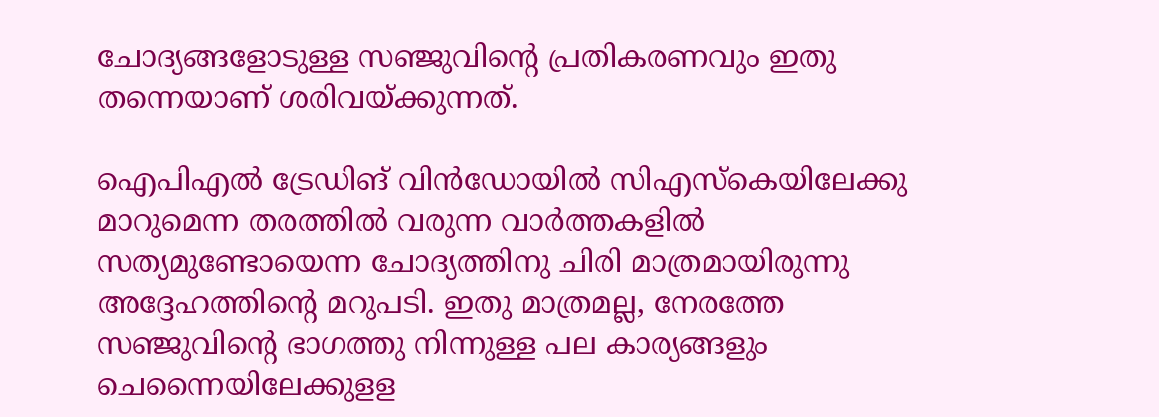ചോദ്യങ്ങളോടുള്ള സഞ്ജുവിന്റെ പ്രതികരണവും ഇതു തന്നെയാണ് ശരിവയ്ക്കുന്നത്.

ഐപിഎല്‍ ട്രേഡിങ് വിന്‍ഡോയില്‍ സിഎസ്‌കെയിലേക്കു മാറുമെന്ന തരത്തില്‍ വരുന്ന വാര്‍ത്തകളില്‍ സത്യമുണ്ടോയെന്ന ചോദ്യത്തിനു ചിരി മാത്രമായിരുന്നു അദ്ദേഹത്തിന്റെ മറുപടി. ഇതു മാത്രമല്ല, നേരത്തേ സഞ്ജുവിന്റെ ഭാഗത്തു നിന്നുള്ള പല കാര്യങ്ങളും ചെന്നൈയിലേക്കുളള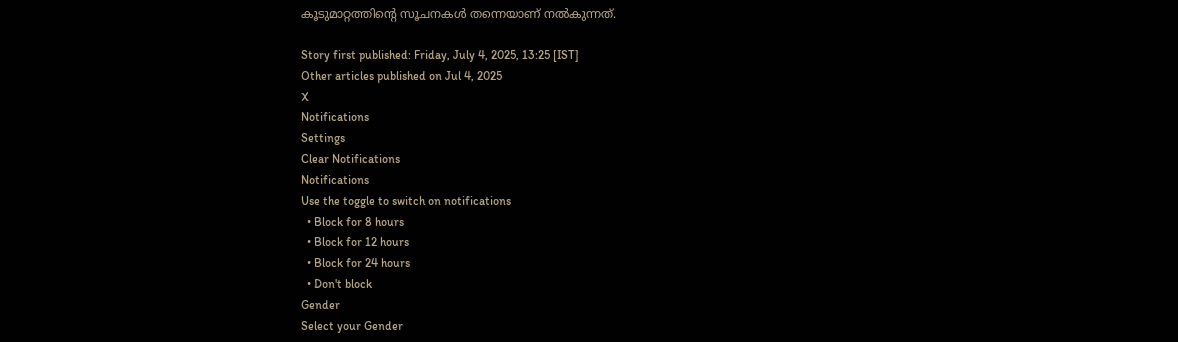കൂടുമാറ്റത്തിന്റെ സൂചനകള്‍ തന്നെയാണ് നല്‍കുന്നത്.

Story first published: Friday, July 4, 2025, 13:25 [IST]
Other articles published on Jul 4, 2025
X
Notifications
Settings
Clear Notifications
Notifications
Use the toggle to switch on notifications
  • Block for 8 hours
  • Block for 12 hours
  • Block for 24 hours
  • Don't block
Gender
Select your Gender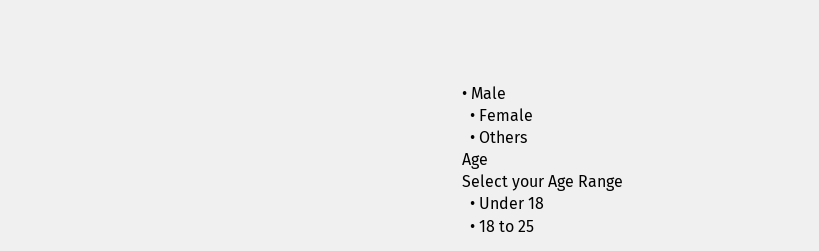• Male
  • Female
  • Others
Age
Select your Age Range
  • Under 18
  • 18 to 25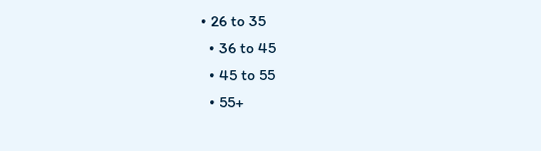• 26 to 35
  • 36 to 45
  • 45 to 55
  • 55+